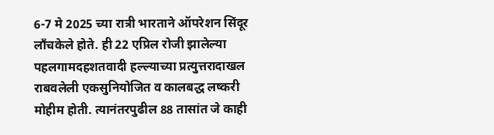6-7 मे 2025 च्या रात्री भारताने ऑपरेशन सिंदूर लाँचकेले होते. ही 22 एप्रिल रोजी झालेल्या पहलगामदहशतवादी हल्ल्याच्या प्रत्युत्तरादाखल राबवलेली एकसुनियोजित व कालबद्ध लष्करी मोहीम होती. त्यानंतरपुढील 88 तासांत जे काही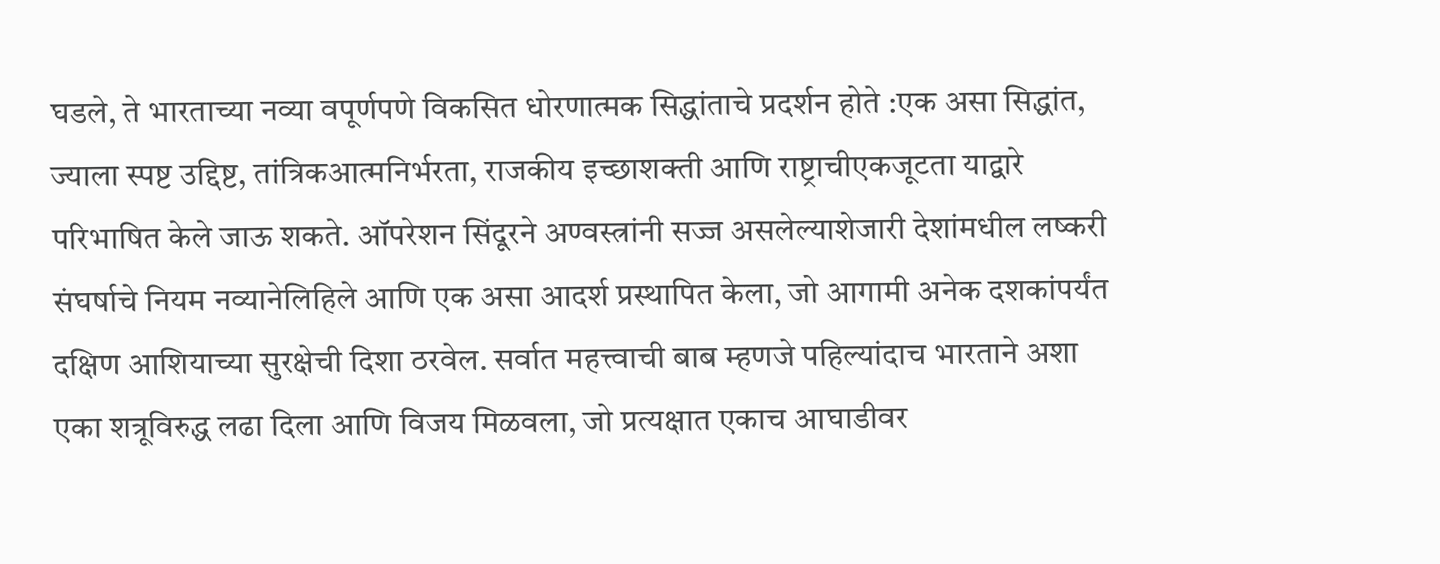घडले, ते भारताच्या नव्या वपूर्णपणे विकसित धोरणात्मक सिद्धांताचे प्रदर्शन होते :एक असा सिद्धांत, ज्याला स्पष्ट उद्दिष्ट, तांत्रिकआत्मनिर्भरता, राजकीय इच्छाशक्ती आणि राष्ट्राचीएकजूटता याद्वारे परिभाषित केले जाऊ शकते. ऑपरेशन सिंदूरने अण्वस्त्रांनी सज्ज असलेल्याशेजारी देशांमधील लष्करी संघर्षाचे नियम नव्यानेलिहिले आणि एक असा आदर्श प्रस्थापित केला, जो आगामी अनेक दशकांपर्यंत दक्षिण आशियाच्या सुरक्षेची दिशा ठरवेल. सर्वात महत्त्वाची बाब म्हणजे पहिल्यांदाच भारताने अशा एका शत्रूविरुद्ध लढा दिला आणि विजय मिळवला, जो प्रत्यक्षात एकाच आघाडीवर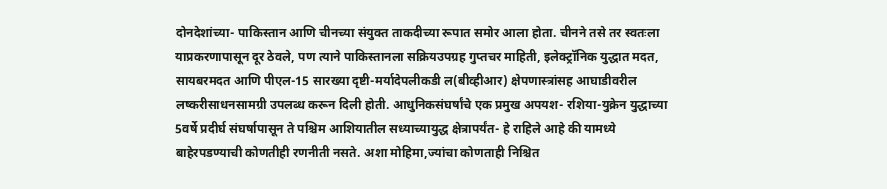दोनदेशांच्या- पाकिस्तान आणि चीनच्या संयुक्त ताकदीच्या रूपात समोर आला होता. चीनने तसे तर स्वतःला याप्रकरणापासून दूर ठेवले, पण त्याने पाकिस्तानला सक्रियउपग्रह गुप्तचर माहिती, इलेक्ट्रॉनिक युद्धात मदत, सायबरमदत आणि पीएल-15 सारख्या दृष्टी-मर्यादेपलीकडी ल(बीव्हीआर) क्षेपणास्त्रांसह आघाडीवरील लष्करीसाधनसामग्री उपलब्ध करून दिली होती. आधुनिकसंघर्षांचे एक प्रमुख अपयश- रशिया-युक्रेन युद्धाच्या 5वर्षे प्रदीर्घ संघर्षापासून ते पश्चिम आशियातील सध्याच्यायुद्ध क्षेत्रापर्यंत- हे राहिले आहे की यामध्ये बाहेरपडण्याची कोणतीही रणनीती नसते. अशा मोहिमा,ज्यांचा कोणताही निश्चित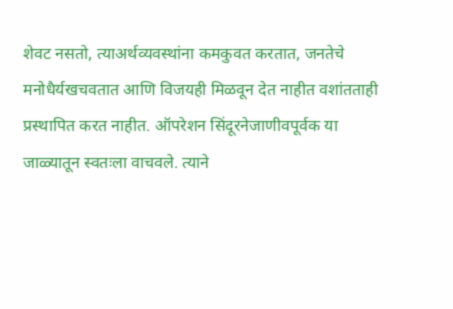शेवट नसतो, त्याअर्थव्यवस्थांना कमकुवत करतात, जनतेचे मनोधैर्यखचवतात आणि विजयही मिळवून देत नाहीत वशांतताही प्रस्थापित करत नाहीत. ऑपरेशन सिंदूरनेजाणीवपूर्वक या जाळ्यातून स्वतःला वाचवले. त्याने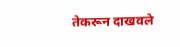तेकरून दाखवले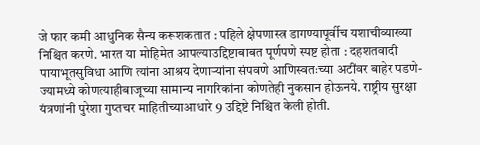जे फार कमी आधुनिक सैन्य करूशकतात : पहिले क्षेपणास्त्र डागण्यापूर्वीच यशाचीव्याख्या निश्चित करणे. भारत या मोहिमेत आपल्याउद्दिष्टाबाबत पूर्णपणे स्पष्ट होता : दहशतवादी पायाभूतसुविधा आणि त्यांना आश्रय देणाऱ्यांना संपवणे आणिस्वतःच्या अटींवर बाहेर पडणे- ज्यामध्ये कोणत्याहीबाजूच्या सामान्य नागरिकांना कोणतेही नुकसान होऊनये. राष्ट्रीय सुरक्षा यंत्रणांनी पुरेशा गुप्तचर माहितीच्याआधारे 9 उद्दिष्टे निश्चित केली होती.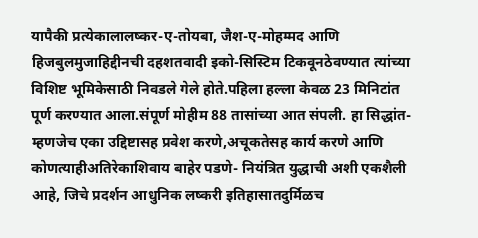यापैकी प्रत्येकालालष्कर-ए-तोयबा, जैश-ए-मोहम्मद आणि हिजबुलमुजाहिद्दीनची दहशतवादी इको-सिस्टिम टिकवूनठेवण्यात त्यांच्या विशिष्ट भूमिकेसाठी निवडले गेले होते.पहिला हल्ला केवळ 23 मिनिटांत पूर्ण करण्यात आला.संपूर्ण मोहीम 88 तासांच्या आत संपली. हा सिद्धांत- म्हणजेच एका उद्दिष्टासह प्रवेश करणे,अचूकतेसह कार्य करणे आणि कोणत्याहीअतिरेकाशिवाय बाहेर पडणे- नियंत्रित युद्धाची अशी एकशैली आहे, जिचे प्रदर्शन आधुनिक लष्करी इतिहासातदुर्मिळच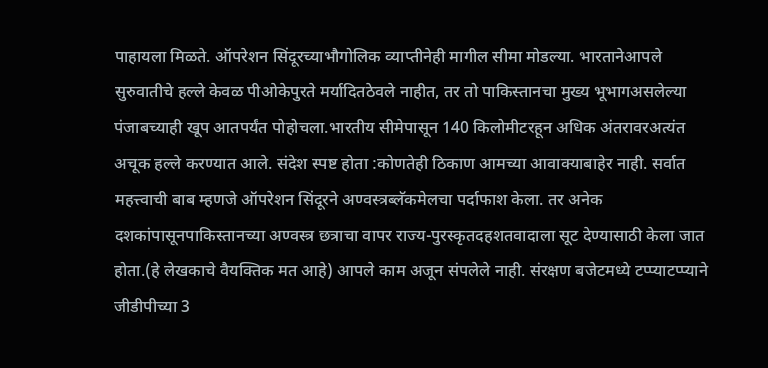पाहायला मिळते. ऑपरेशन सिंदूरच्याभौगोलिक व्याप्तीनेही मागील सीमा मोडल्या. भारतानेआपले सुरुवातीचे हल्ले केवळ पीओकेपुरते मर्यादितठेवले नाहीत, तर तो पाकिस्तानचा मुख्य भूभागअसलेल्या पंजाबच्याही खूप आतपर्यंत पोहोचला.भारतीय सीमेपासून 140 किलोमीटरहून अधिक अंतरावरअत्यंत अचूक हल्ले करण्यात आले. संदेश स्पष्ट होता :कोणतेही ठिकाण आमच्या आवाक्याबाहेर नाही. सर्वात महत्त्वाची बाब म्हणजे ऑपरेशन सिंदूरने अण्वस्त्रब्लॅकमेलचा पर्दाफाश केला. तर अनेक दशकांपासूनपाकिस्तानच्या अण्वस्त्र छत्राचा वापर राज्य-पुरस्कृतदहशतवादाला सूट देण्यासाठी केला जात होता.(हे लेखकाचे वैयक्तिक मत आहे) आपले काम अजून संपलेले नाही. संरक्षण बजेटमध्ये टप्प्याटप्प्याने जीडीपीच्या 3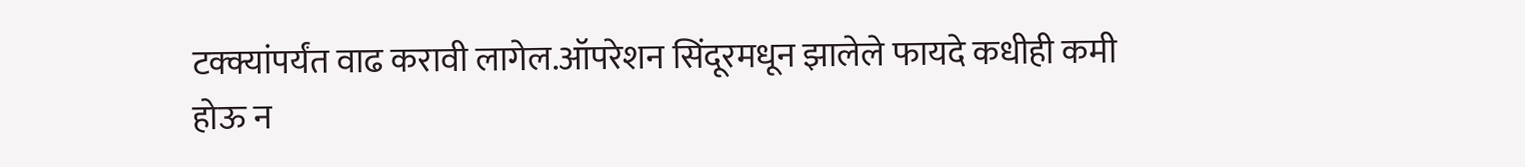टक्क्यांपर्यंत वाढ करावी लागेल.ऑपरेशन सिंदूरमधून झालेले फायदे कधीही कमी होऊ न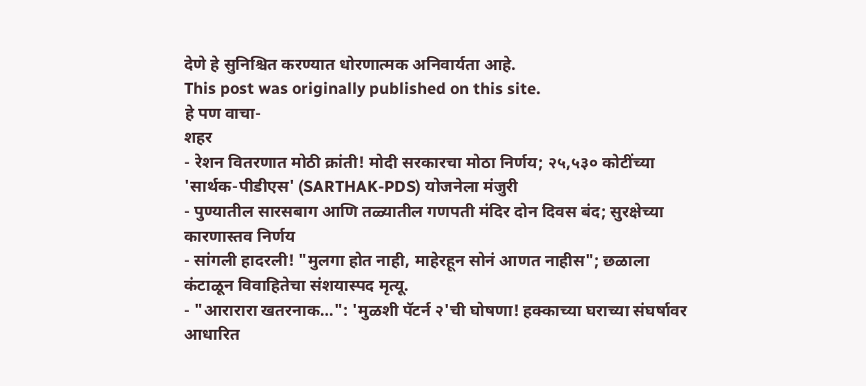देणे हे सुनिश्चित करण्यात धोरणात्मक अनिवार्यता आहे.
This post was originally published on this site.
हे पण वाचा-
शहर
- रेशन वितरणात मोठी क्रांती! मोदी सरकारचा मोठा निर्णय; २५,५३० कोटींच्या 'सार्थक-पीडीएस' (SARTHAK-PDS) योजनेला मंजुरी
- पुण्यातील सारसबाग आणि तळ्यातील गणपती मंदिर दोन दिवस बंद; सुरक्षेच्या कारणास्तव निर्णय
- सांगली हादरली! "मुलगा होत नाही, माहेरहून सोनं आणत नाहीस"; छळाला कंटाळून विवाहितेचा संशयास्पद मृत्यू.
- "आरारारा खतरनाक…": 'मुळशी पॅटर्न २'ची घोषणा! हक्काच्या घराच्या संघर्षावर आधारित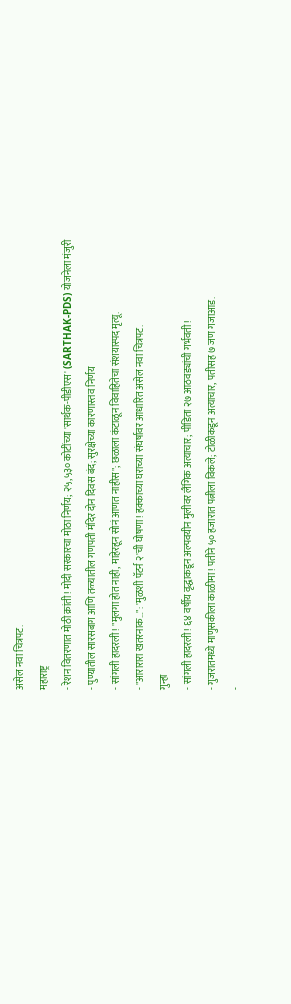असेल नवा चित्रपट.
महाराष्ट्र
- रेशन वितरणात मोठी क्रांती! मोदी सरकारचा मोठा निर्णय; २५,५३० कोटींच्या 'सार्थक-पीडीएस' (SARTHAK-PDS) योजनेला मंजुरी
- पुण्यातील सारसबाग आणि तळ्यातील गणपती मंदिर दोन दिवस बंद; सुरक्षेच्या कारणास्तव निर्णय
- सांगली हादरली! "मुलगा होत नाही, माहेरहून सोनं आणत नाहीस"; छळाला कंटाळून विवाहितेचा संशयास्पद मृत्यू.
- "आरारारा खतरनाक…": 'मुळशी पॅटर्न २'ची घोषणा! हक्काच्या घराच्या संघर्षावर आधारित असेल नवा चित्रपट.
गुन्हा
- सांगली हादरली! ६४ वर्षीय वृद्धाकडून अल्पवयीन मुलीवर लैंगिक अत्याचार; पीडिता २७ आठवड्यांची गर्भवती!
- गुजरातमध्ये माणुसकीला काळीमा! पतीने ५० हजारात पत्नीला विकले; टोळीकडून अत्याचार, पतीसह ७ जण गजाआड.
-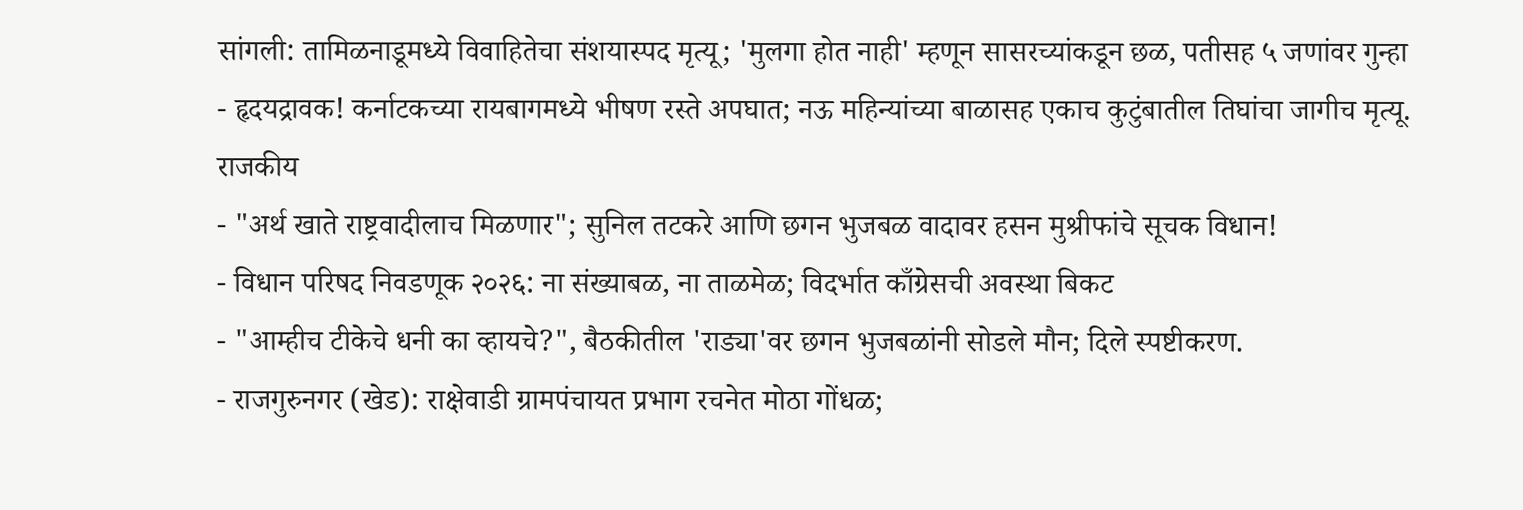सांगली: तामिळनाडूमध्ये विवाहितेचा संशयास्पद मृत्यू; 'मुलगा होत नाही' म्हणून सासरच्यांकडून छळ, पतीसह ५ जणांवर गुन्हा
- हृदयद्रावक! कर्नाटकच्या रायबागमध्ये भीषण रस्ते अपघात; नऊ महिन्यांच्या बाळासह एकाच कुटुंबातील तिघांचा जागीच मृत्यू.
राजकीय
- "अर्थ खाते राष्ट्रवादीलाच मिळणार"; सुनिल तटकरे आणि छगन भुजबळ वादावर हसन मुश्रीफांचे सूचक विधान!
- विधान परिषद निवडणूक २०२६: ना संख्याबळ, ना ताळमेळ; विदर्भात काँग्रेसची अवस्था बिकट
- "आम्हीच टीकेचे धनी का व्हायचे?", बैठकीतील 'राड्या'वर छगन भुजबळांनी सोडले मौन; दिले स्पष्टीकरण.
- राजगुरुनगर (खेड): राक्षेवाडी ग्रामपंचायत प्रभाग रचनेत मोठा गोंधळ;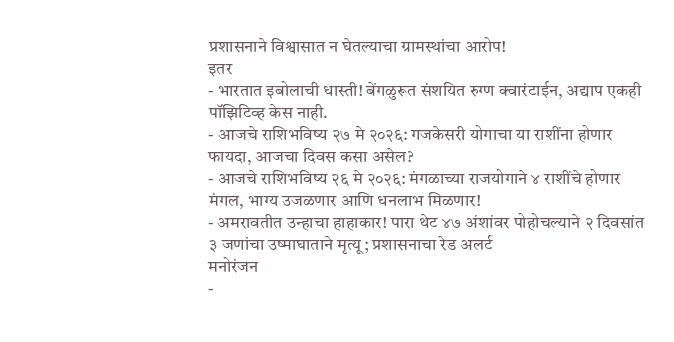प्रशासनाने विश्वासात न घेतल्याचा ग्रामस्थांचा आरोप!
इतर
- भारतात इबोलाची धास्ती! बेंगळुरूत संशयित रुग्ण क्वारंटाईन, अद्याप एकही पॉझिटिव्ह केस नाही.
- आजचे राशिभविष्य २७ मे २०२६: गजकेसरी योगाचा या राशींना होणार फायदा, आजचा दिवस कसा असेल?
- आजचे राशिभविष्य २६ मे २०२६: मंगळाच्या राजयोगाने ४ राशींचे होणार मंगल, भाग्य उजळणार आणि धनलाभ मिळणार!
- अमरावतीत उन्हाचा हाहाकार! पारा थेट ४७ अंशांवर पोहोचल्याने २ दिवसांत ३ जणांचा उष्माघाताने मृत्यू; प्रशासनाचा रेड अलर्ट
मनोरंजन
-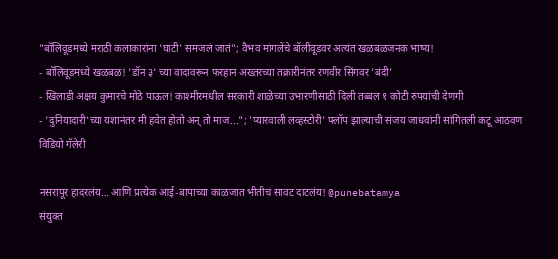"बॉलिवूडमध्ये मराठी कलाकारांना 'घाटी' समजलं जातं"; वैभव मांगलेंचे बॉलीवूडवर अत्यंत खळबळजनक भाष्य!
- बॉलिवूडमध्ये खळबळ! 'डॉन ३' च्या वादावरून फरहान अख्तरच्या तक्रारीनंतर रणवीर सिंगवर 'बंदी'
- खिलाडी अक्षय कुमारचे मोठे पाऊल! काश्मीरमधील सरकारी शाळेच्या उभारणीसाठी दिली तब्बल १ कोटी रुपयांची देणगी
- 'दुनियादारी'च्या यशानंतर मी हवेत होतो अन् तो माज..."; 'प्यारवाली लव्हस्टोरी' फ्लॉप झाल्याची संजय जाधवांनी सांगितली कटू आठवण
विडियो गॅलेरी

नसरापूर हादरलंय… आणि प्रत्येक आई-बापाच्या काळजात भीतीचं सावट दाटलंय! @punebatamya
संयुक्त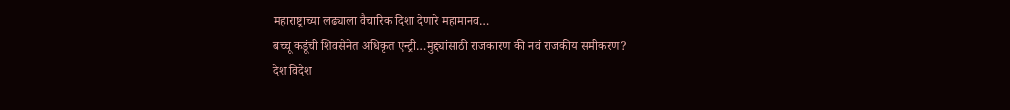महाराष्ट्राच्या लढ्याला वैचारिक दिशा देणारे महामानव…
बच्चू कडूंची शिवसेनेत अधिकृत एन्ट्री…मुद्द्यांसाठी राजकारण की नवं राजकीय समीकरण?
देश विदेश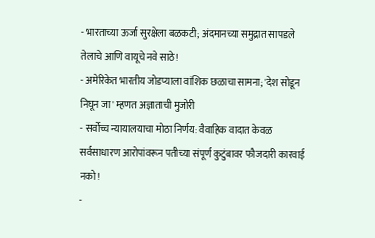- भारताच्या ऊर्जा सुरक्षेला बळकटी; अंदमानच्या समुद्रात सापडले तेलाचे आणि वायूचे नवे साठे!
- अमेरिकेत भारतीय जोडप्याला वांशिक छळाचा सामना; 'देश सोडून निघून जा' म्हणत अज्ञाताची मुजोरी
- सर्वोच्च न्यायालयाचा मोठा निर्णय: वैवाहिक वादात केवळ सर्वसाधारण आरोपांवरून पतीच्या संपूर्ण कुटुंबावर फौजदारी कारवाई नको!
-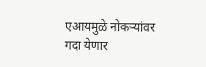एआयमुळे नोकऱ्यांवर गदा येणार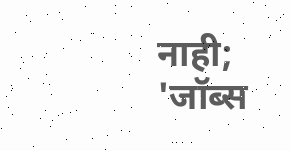नाही; 'जॉब्स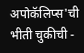अपोकॅलिप्स'ची भीती चुकीची -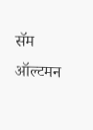सॅम ऑल्टमन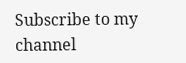Subscribe to my channel